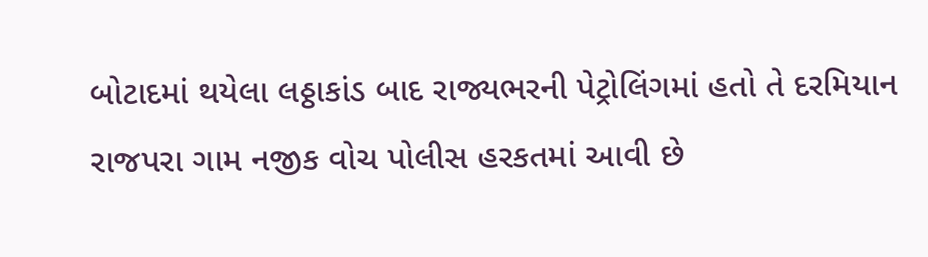બોટાદમાં થયેલા લઠ્ઠાકાંડ બાદ રાજ્યભરની પેટ્રોલિંગમાં હતો તે દરમિયાન રાજપરા ગામ નજીક વોચ પોલીસ હરકતમાં આવી છે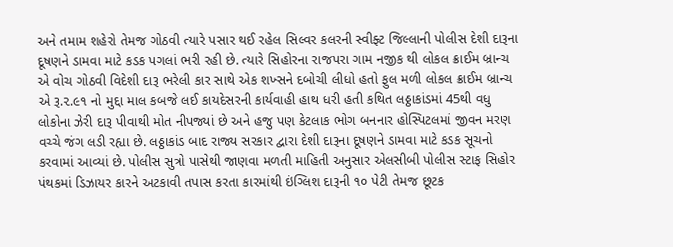અને તમામ શહેરો તેમજ ગોઠવી ત્યારે પસાર થઈ રહેલ સિલ્વર કલરની સ્વીફ્ટ જિલ્લાની પોલીસ દેશી દારૂના દૂષણને ડામવા માટે કડક પગલાં ભરી રહી છે. ત્યારે સિહોરના રાજપરા ગામ નજીક થી લોકલ ક્રાઈમ બ્રાન્ચ એ વોચ ગોઠવી વિદેશી દારૂ ભરેલી કાર સાથે એક શખ્સને દબોચી લીધો હતો ફુલ મળી લોકલ ક્રાઈમ બ્રાન્ચ એ રૂ.૨.૯૧ નો મુદ્દા માલ કબજે લઈ કાયદેસરની કાર્યવાહી હાથ ધરી હતી કથિત લઠ્ઠાકાંડમાં 45થી વધુ લોકોના ઝેરી દારૂ પીવાથી મોત નીપજ્યાં છે અને હજુ પણ કેટલાક ભોગ બનનાર હોસ્પિટલમાં જીવન મરણ વચ્ચે જંગ લડી રહ્યા છે. લઠ્ઠાકાંડ બાદ રાજ્ય સરકાર દ્વારા દેશી દારૂના દૂષણને ડામવા માટે કડક સૂચનો કરવામાં આવ્યાં છે. પોલીસ સુત્રો પાસેથી જાણવા મળતી માહિતી અનુસાર એલસીબી પોલીસ સ્ટાફ સિહોર પંથકમાં ડિઝાયર કારને અટકાવી તપાસ કરતા કારમાંથી ઇંગ્લિશ દારૂની ૧૦ પેટી તેમજ છૂટક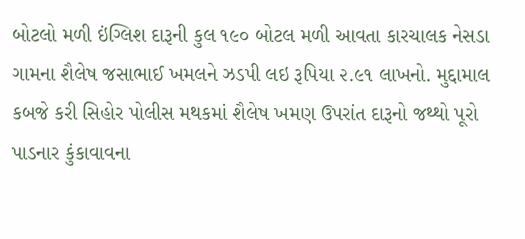બોટલો મળી ઇંગ્લિશ દારૂની કુલ ૧૯૦ બોટલ મળી આવતા કારચાલક નેસડા ગામના શૈલેષ જસાભાઈ ખમલને ઝડપી લઇ રૂપિયા ૨.૯૧ લાખનો. મુદ્દામાલ કબજે કરી સિહોર પોલીસ મથકમાં શૈલેષ ખમણ ઉપરાંત દારૂનો જથ્થો પૂરો પાડનાર કુંકાવાવના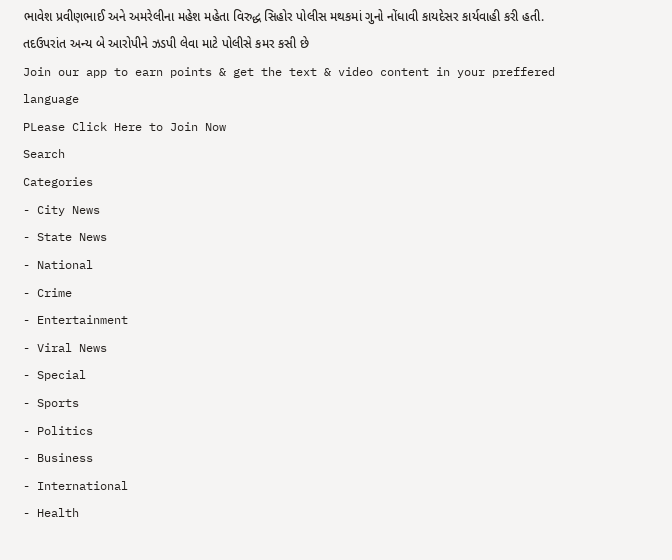ભાવેશ પ્રવીણભાઈ અને અમરેલીના મહેશ મહેતા વિરુદ્ધ સિહોર પોલીસ મથકમાં ગુનો નોંધાવી કાયદેસર કાર્યવાહી કરી હતી. તદઉપરાંત અન્ય બે આરોપીને ઝડપી લેવા માટે પોલીસે કમર કસી છે
Join our app to earn points & get the text & video content in your preffered language
PLease Click Here to Join Now
Search
Categories
- City News
- State News
- National
- Crime
- Entertainment
- Viral News
- Special
- Sports
- Politics
- Business
- International
- Health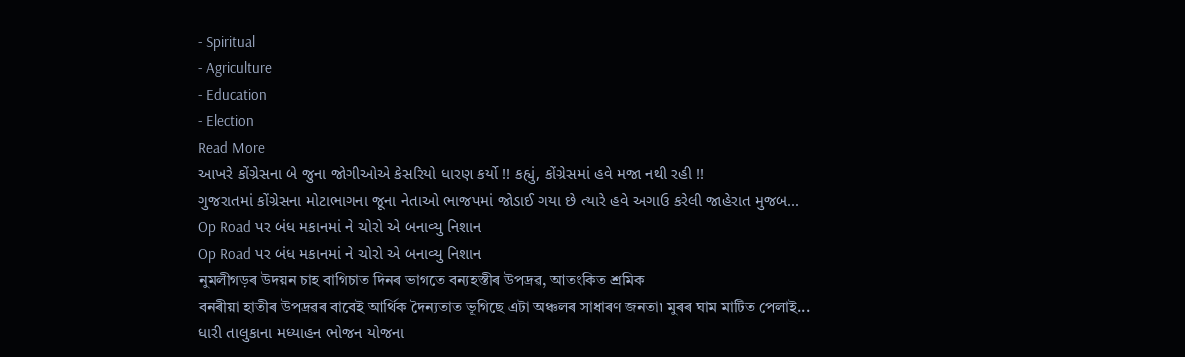- Spiritual
- Agriculture
- Education
- Election
Read More
આખરે કોંગ્રેસના બે જુના જોગીઓએ કેસરિયો ધારણ કર્યો !! કહ્યું, કોંગ્રેસમાં હવે મજા નથી રહી !!
ગુજરાતમાં કોંગ્રેસના મોટાભાગના જૂના નેતાઓ ભાજપમાં જોડાઈ ગયા છે ત્યારે હવે અગાઉ કરેલી જાહેરાત મુજબ...
Op Road પર બંધ મકાનમાં ને ચોરો એ બનાવ્યુ નિશાન
Op Road પર બંધ મકાનમાં ને ચોરો એ બનાવ્યુ નિશાન
নুমলীগড়ৰ উদয়ন চাহ বাগিচাত দিনৰ ভাগতে বন্যহস্তীৰ উপদ্ৰৱ, আতংকিত শ্ৰমিক
বনৰীয়া হাতীৰ উপদ্ৰৱৰ বাবেই আৰ্থিক দৈন্যতাত ভূগিছে এটা অঞ্চলৰ সাধাৰণ জনতা৷ মুৰৰ ঘাম মাটিত পেলাই...
ધારી તાલુકાના મધ્યાહન ભોજન યોજના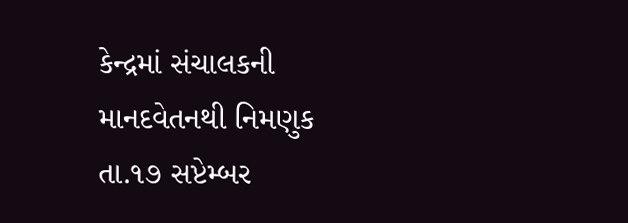કેન્દ્રમાં સંચાલકની માનદવેતનથી નિમણુક
તા.૧૭ સપ્ટેમ્બર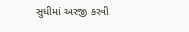સુધીમાં અરજી કરવી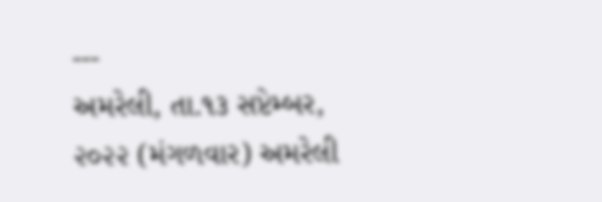---
અમરેલી, તા.૧૩ સપ્ટેમ્બર, ૨૦૨૨ (મંગળવાર) અમરેલી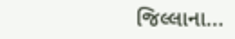જિલ્લાના...